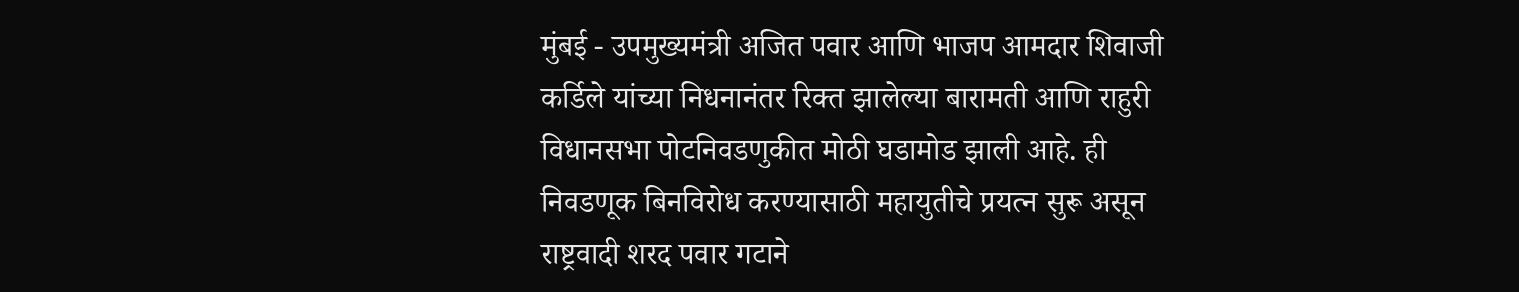मुंबई - उपमुख्यमंत्री अजित पवार आणि भाजप आमदार शिवाजी कर्डिले यांच्या निधनानंतर रिक्त झालेल्या बारामती आणि राहुरी विधानसभा पोटनिवडणुकीत मोठी घडामोड झाली आहे. ही निवडणूक बिनविरोध करण्यासाठी महायुतीचे प्रयत्न सुरू असून राष्ट्रवादी शरद पवार गटाने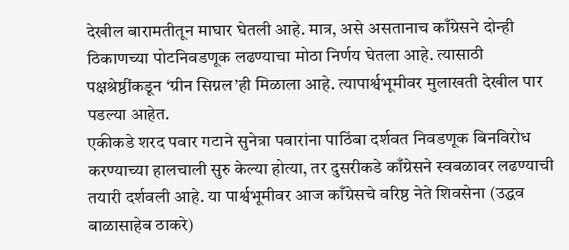देखील बारामतीतून माघार घेतली आहे. मात्र, असे असतानाच काँग्रेसने दोन्ही ठिकाणच्या पोटनिवडणूक लढण्याचा मोठा निर्णय घेतला आहे. त्यासाठी पक्षश्रेष्ठींकडून ‘ग्रीन सिग्नल’ही मिळाला आहे. त्यापार्श्वभूमीवर मुलाखती देखील पार पडल्या आहेत.
एकीकडे शरद पवार गटाने सुनेत्रा पवारांना पाठिंबा दर्शवत निवडणूक बिनविरोध करण्याच्या हालचाली सुरु केल्या होत्या, तर दुसरीकडे काँग्रेसने स्वबळावर लढण्याची तयारी दर्शवली आहे. या पार्श्वभूमीवर आज काँग्रेसचे वरिष्ठ नेते शिवसेना (उद्धव बाळासाहेब ठाकरे)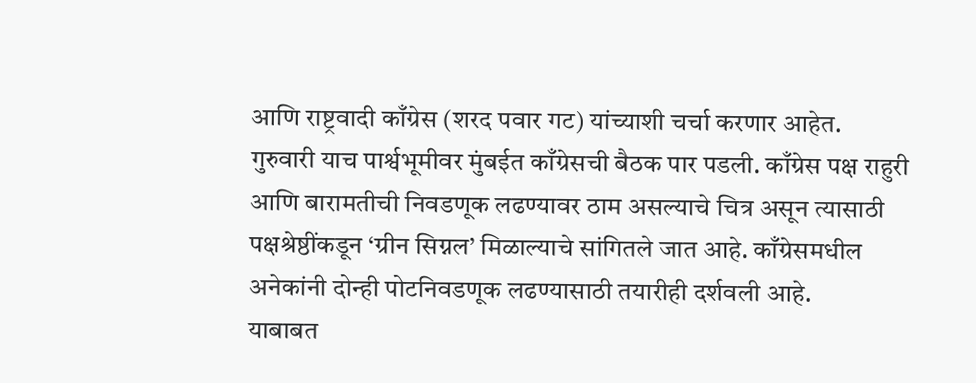आणि राष्ट्रवादी काँग्रेस (शरद पवार गट) यांच्याशी चर्चा करणार आहेत.
गुरुवारी याच पार्श्वभूमीवर मुंबईत काँग्रेसची बैठक पार पडली. काँग्रेस पक्ष राहुरी आणि बारामतीची निवडणूक लढण्यावर ठाम असल्याचे चित्र असून त्यासाठी पक्षश्रेष्ठींकडून ‘ग्रीन सिग्नल’ मिळाल्याचे सांगितले जात आहे. काँग्रेसमधील अनेकांनी दोन्ही पोटनिवडणूक लढण्यासाठी तयारीही दर्शवली आहे.
याबाबत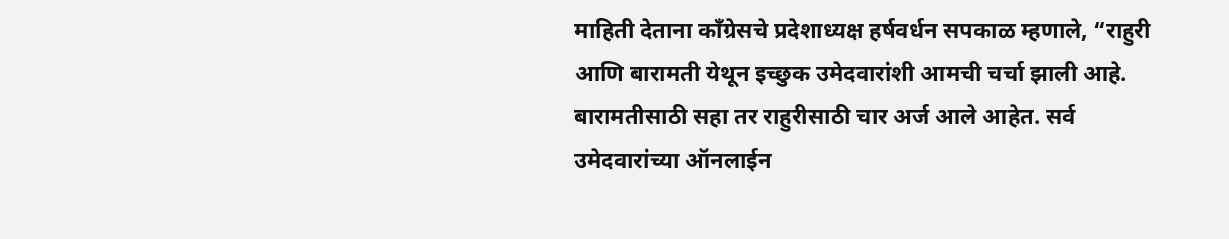माहिती देताना काँग्रेसचे प्रदेशाध्यक्ष हर्षवर्धन सपकाळ म्हणाले, “राहुरी आणि बारामती येथून इच्छुक उमेदवारांशी आमची चर्चा झाली आहे. बारामतीसाठी सहा तर राहुरीसाठी चार अर्ज आले आहेत. सर्व उमेदवारांच्या ऑनलाईन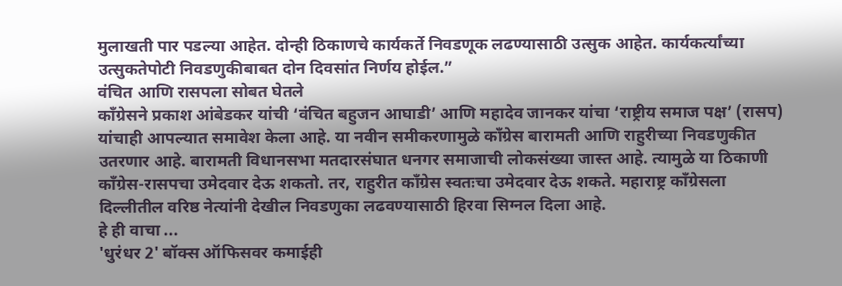मुलाखती पार पडल्या आहेत. दोन्ही ठिकाणचे कार्यकर्ते निवडणूक लढण्यासाठी उत्सुक आहेत. कार्यकर्त्यांच्या उत्सुकतेपोटी निवडणुकीबाबत दोन दिवसांत निर्णय होईल.”
वंचित आणि रासपला सोबत घेतले
काँग्रेसने प्रकाश आंबेडकर यांची ‘वंचित बहुजन आघाडी’ आणि महादेव जानकर यांचा ‘राष्ट्रीय समाज पक्ष’ (रासप) यांचाही आपल्यात समावेश केला आहे. या नवीन समीकरणामुळे काँग्रेस बारामती आणि राहुरीच्या निवडणुकीत उतरणार आहे. बारामती विधानसभा मतदारसंघात धनगर समाजाची लोकसंख्या जास्त आहे. त्यामुळे या ठिकाणी काँग्रेस-रासपचा उमेदवार देऊ शकतो. तर, राहुरीत काँग्रेस स्वतःचा उमेदवार देऊ शकते. महाराष्ट्र काँग्रेसला दिल्लीतील वरिष्ठ नेत्यांनी देखील निवडणुका लढवण्यासाठी हिरवा सिग्नल दिला आहे.
हे ही वाचा ...
'धुरंधर 2' बॉक्स ऑफिसवर कमाईही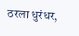ठरला धुरंधर,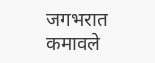जगभरात कमावले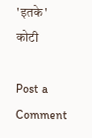'इतके' कोटी

Post a Comment